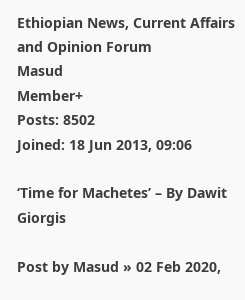Ethiopian News, Current Affairs and Opinion Forum
Masud
Member+
Posts: 8502
Joined: 18 Jun 2013, 09:06

‘Time for Machetes’ – By Dawit Giorgis

Post by Masud » 02 Feb 2020,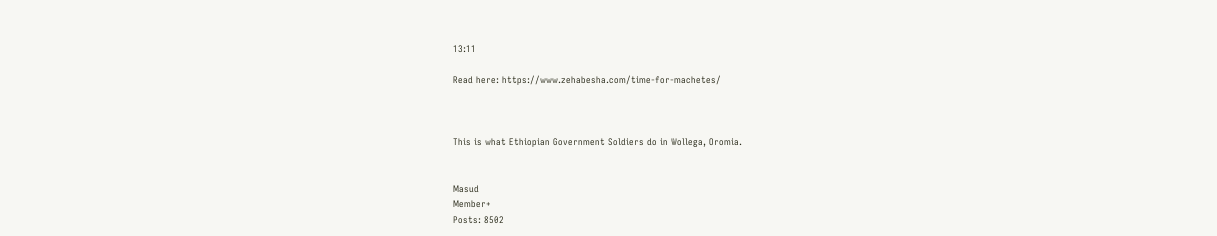13:11

Read here: https://www.zehabesha.com/time-for-machetes/



This is what Ethiopian Government Soldiers do in Wollega, Oromia.


Masud
Member+
Posts: 8502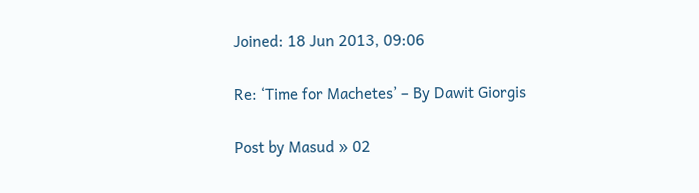Joined: 18 Jun 2013, 09:06

Re: ‘Time for Machetes’ – By Dawit Giorgis

Post by Masud » 02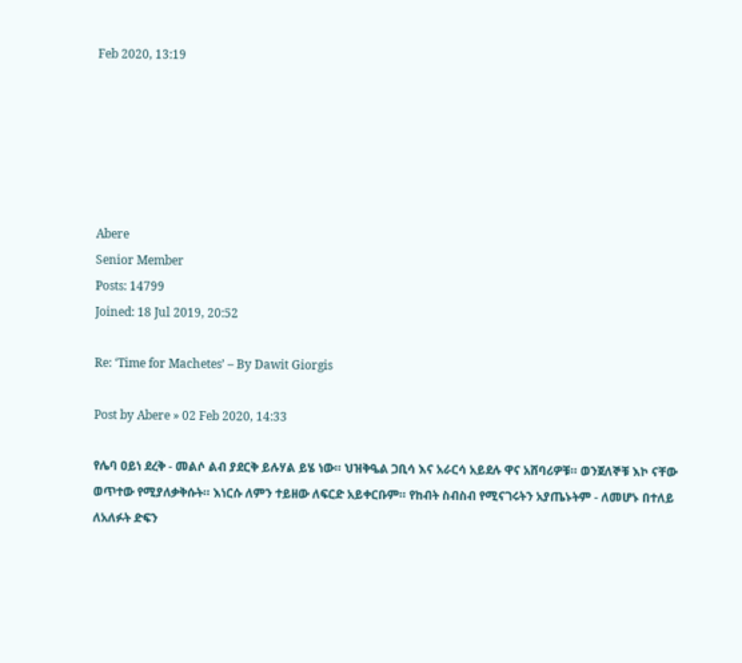Feb 2020, 13:19






Abere
Senior Member
Posts: 14799
Joined: 18 Jul 2019, 20:52

Re: ‘Time for Machetes’ – By Dawit Giorgis

Post by Abere » 02 Feb 2020, 14:33

የሌባ ዐይነ ደረቅ - መልሶ ልብ ያደርቅ ይሉሃል ይሄ ነው። ህዝቅዔል ጋቢሳ እና አራርሳ አይደሉ ዋና አሸባሪዎቹ። ወንጀለኞቹ እኮ ናቸው ወጥተው የሚያለቃቅሱት። እነርሱ ለምን ተይዘው ለፍርድ አይቀርቡም። የከብት ስብስብ የሚናገሩትን አያጤኑትም - ለመሆኑ በተለይ ለአለፉት ድፍን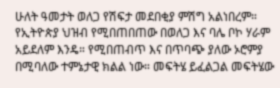ሁለት ዓመታት ወለጋ የሽፍታ መደበቂያ ምሽግ አልነበረም። የኢትዮጵያ ህዝብ የሚበጠበጠው በወለጋ እና ባሌ ቦኮ ሃራም አይደለም እንዴ። የሚበጠብጥ እና በጥባጭ ያለው ኦሮምያ በሚባለው ተምኔታዊ ክልል ነው። መፍትሄ ይፈልጋል መፍትሄው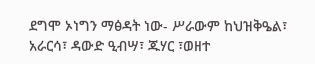ደግሞ ኦነግን ማፅዳት ነው- ሥራውም ከህዝቅዔል፣ አራርሳ፣ ዳውድ ዒብሣ፣ ጁሃር ፣ወዘተ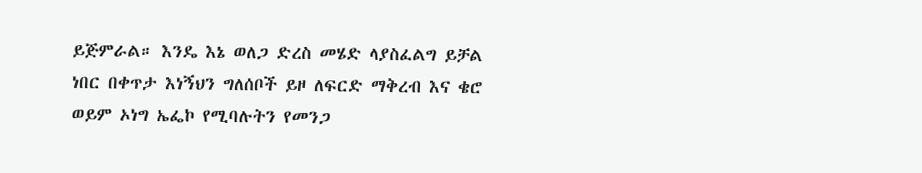ይጅምራል። እንዴ እኔ ወለጋ ድረስ መሄድ ላያስፈልግ ይቻል ነበር በቀጥታ እነኝህን ግለሰቦች ይዞ ለፍርድ ማቅረብ እና ቄሮ ወይም ኦነግ ኤፌኮ የሚባሉትን የመንጋ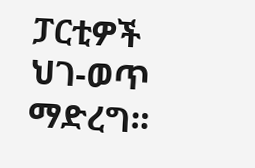ፓርቲዎች ህገ-ወጥ ማድረግ።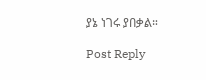ያኔ ነገሩ ያበቃል።

Post Reply